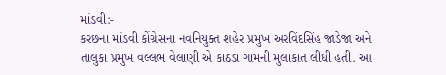માંડવી:-
કરછના માંડવી કોંગ્રેસના નવનિયુક્ત શહેર પ્રમુખ અરવિંદસિંહ જાડેજા અને તાલુકા પ્રમુખ વલ્લભ વેલાણી એ કાઠડા ગામની મુલાકાત લીધી હતી. આ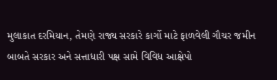મુલાકાત દરમિયાન, તેમણે રાજ્ય સરકારે કાર્ગો માટે ફાળવેલી ગૌચર જમીન બાબતે સરકાર અને સત્તાધારી પક્ષ સામે વિવિધ આક્ષેપો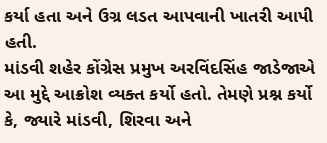કર્યા હતા અને ઉગ્ર લડત આપવાની ખાતરી આપી હતી.
માંડવી શહેર કોંગ્રેસ પ્રમુખ અરવિંદસિંહ જાડેજાએ આ મુદ્દે આક્રોશ વ્યક્ત કર્યો હતો. તેમણે પ્રશ્ન કર્યો કે, જ્યારે માંડવી, શિરવા અને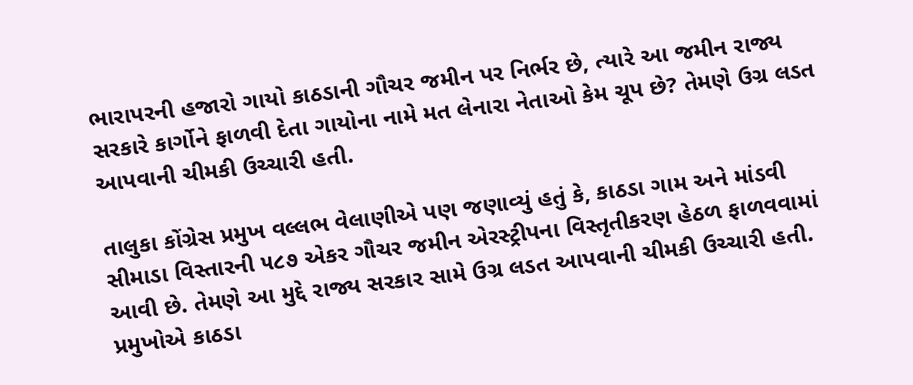ભારાપરની હજારો ગાયો કાઠડાની ગૌચર જમીન પર નિર્ભર છે, ત્યારે આ જમીન રાજ્ય સરકારે કાર્ગોને ફાળવી દેતા ગાયોના નામે મત લેનારા નેતાઓ કેમ ચૂપ છે? તેમણે ઉગ્ર લડત આપવાની ચીમકી ઉચ્ચારી હતી.

તાલુકા કોંગ્રેસ પ્રમુખ વલ્લભ વેલાણીએ પણ જણાવ્યું હતું કે, કાઠડા ગામ અને માંડવી સીમાડા વિસ્તારની ૫૮૭ એકર ગૌચર જમીન એરસ્ટ્રીપના વિસ્તૃતીકરણ હેઠળ ફાળવવામાં આવી છે. તેમણે આ મુદ્દે રાજ્ય સરકાર સામે ઉગ્ર લડત આપવાની ચીમકી ઉચ્ચારી હતી.
પ્રમુખોએ કાઠડા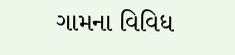ગામના વિવિધ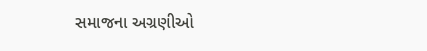સમાજના અગ્રણીઓ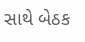સાથે બેઠક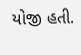યોજી હતી.